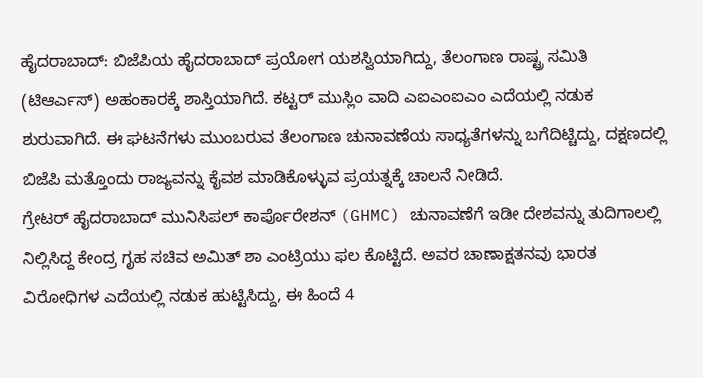ಹೈದರಾಬಾದ್: ಬಿಜೆಪಿಯ ಹೈದರಾಬಾದ್ ಪ್ರಯೋಗ ಯಶಸ್ವಿಯಾಗಿದ್ದು, ತೆಲಂಗಾಣ ರಾಷ್ಟ್ರ ಸಮಿತಿ (ಟಿಆರ್ಎಸ್) ಅಹಂಕಾರಕ್ಕೆ ಶಾಸ್ತಿಯಾಗಿದೆ. ಕಟ್ಟರ್ ಮುಸ್ಲಿಂ ವಾದಿ ಎಐಎಂಐಎಂ ಎದೆಯಲ್ಲಿ ನಡುಕ ಶುರುವಾಗಿದೆ. ಈ ಘಟನೆಗಳು ಮುಂಬರುವ ತೆಲಂಗಾಣ ಚುನಾವಣೆಯ ಸಾಧ್ಯತೆಗಳನ್ನು ಬಗೆದಿಟ್ಚಿದ್ದು, ದಕ್ಷಣದಲ್ಲಿ ಬಿಜೆಪಿ ಮತ್ತೊಂದು ರಾಜ್ಯವನ್ನು ಕೈವಶ ಮಾಡಿಕೊಳ್ಳುವ ಪ್ರಯತ್ನಕ್ಕೆ ಚಾಲನೆ ನೀಡಿದೆ.
ಗ್ರೇಟರ್ ಹೈದರಾಬಾದ್ ಮುನಿಸಿಪಲ್ ಕಾರ್ಪೊರೇಶನ್ (GHMC) ಚುನಾವಣೆಗೆ ಇಡೀ ದೇಶವನ್ನು ತುದಿಗಾಲಲ್ಲಿ ನಿಲ್ಲಿಸಿದ್ದ ಕೇಂದ್ರ ಗೃಹ ಸಚಿವ ಅಮಿತ್ ಶಾ ಎಂಟ್ರಿಯು ಫಲ ಕೊಟ್ಟಿದೆ. ಅವರ ಚಾಣಾಕ್ಷತನವು ಭಾರತ ವಿರೋಧಿಗಳ ಎದೆಯಲ್ಲಿ ನಡುಕ ಹುಟ್ಟಿಸಿದ್ದು, ಈ ಹಿಂದೆ 4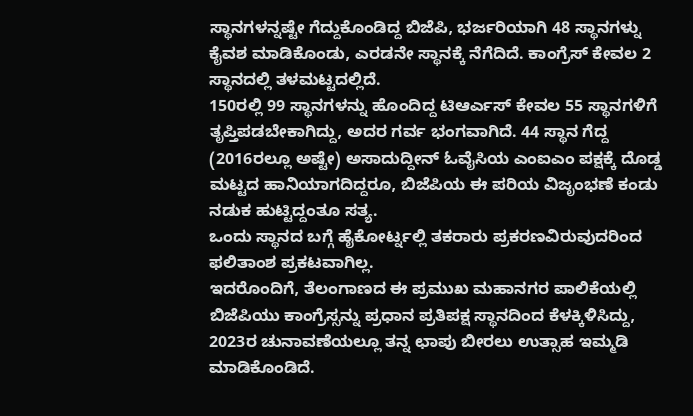ಸ್ಥಾನಗಳನ್ನಷ್ಟೇ ಗೆದ್ದುಕೊಂಡಿದ್ದ ಬಿಜೆಪಿ, ಭರ್ಜರಿಯಾಗಿ 48 ಸ್ಥಾನಗಳ್ನು ಕೈವಶ ಮಾಡಿಕೊಂಡು, ಎರಡನೇ ಸ್ಥಾನಕ್ಕೆ ನೆಗೆದಿದೆ. ಕಾಂಗ್ರೆಸ್ ಕೇವಲ 2 ಸ್ಥಾನದಲ್ಲಿ ತಳಮಟ್ಟದಲ್ಲಿದೆ.
150ರಲ್ಲಿ 99 ಸ್ಥಾನಗಳನ್ನು ಹೊಂದಿದ್ದ ಟಿಆರ್ಎಸ್ ಕೇವಲ 55 ಸ್ಥಾನಗಳಿಗೆ ತೃಪ್ತಿಪಡಬೇಕಾಗಿದ್ದು, ಅದರ ಗರ್ವ ಭಂಗವಾಗಿದೆ. 44 ಸ್ಥಾನ ಗೆದ್ದ (2016ರಲ್ಲೂ ಅಷ್ಟೇ) ಅಸಾದುದ್ದೀನ್ ಓವೈಸಿಯ ಎಂಐಎಂ ಪಕ್ಷಕ್ಕೆ ದೊಡ್ಡ ಮಟ್ಟದ ಹಾನಿಯಾಗದಿದ್ದರೂ, ಬಿಜೆಪಿಯ ಈ ಪರಿಯ ವಿಜೃಂಭಣೆ ಕಂಡು ನಡುಕ ಹುಟ್ಟಿದ್ದಂತೂ ಸತ್ಯ.
ಒಂದು ಸ್ಥಾನದ ಬಗ್ಗೆ ಹೈಕೋರ್ಟ್ನಲ್ಲಿ ತಕರಾರು ಪ್ರಕರಣವಿರುವುದರಿಂದ ಫಲಿತಾಂಶ ಪ್ರಕಟವಾಗಿಲ್ಲ.
ಇದರೊಂದಿಗೆ, ತೆಲಂಗಾಣದ ಈ ಪ್ರಮುಖ ಮಹಾನಗರ ಪಾಲಿಕೆಯಲ್ಲಿ ಬಿಜೆಪಿಯು ಕಾಂಗ್ರೆಸ್ಸನ್ನು ಪ್ರಧಾನ ಪ್ರತಿಪಕ್ಷ ಸ್ಥಾನದಿಂದ ಕೆಳಕ್ಕಿಳಿಸಿದ್ದು, 2023ರ ಚುನಾವಣೆಯಲ್ಲೂ ತನ್ನ ಛಾಪು ಬೀರಲು ಉತ್ಸಾಹ ಇಮ್ಮಡಿ ಮಾಡಿಕೊಂಡಿದೆ.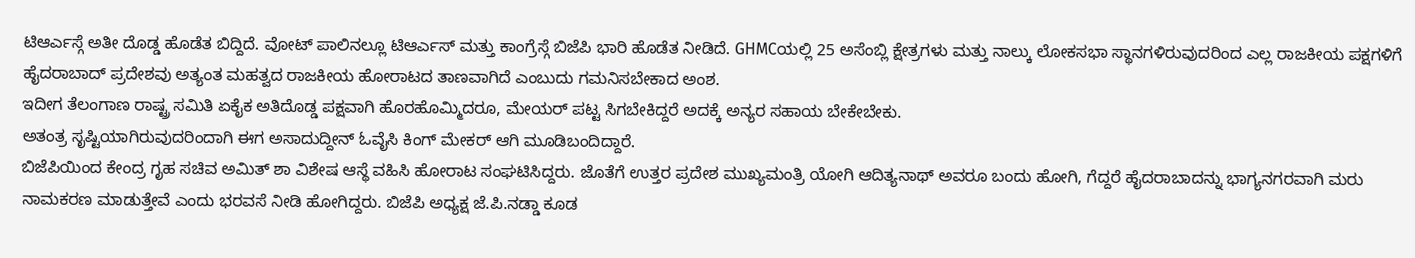ಟಿಆರ್ಎಸ್ಗೆ ಅತೀ ದೊಡ್ಡ ಹೊಡೆತ ಬಿದ್ದಿದೆ. ವೋಟ್ ಪಾಲಿನಲ್ಲೂ ಟಿಆರ್ಎಸ್ ಮತ್ತು ಕಾಂಗ್ರೆಸ್ಗೆ ಬಿಜೆಪಿ ಭಾರಿ ಹೊಡೆತ ನೀಡಿದೆ. GHMCಯಲ್ಲಿ 25 ಅಸೆಂಬ್ಲಿ ಕ್ಷೇತ್ರಗಳು ಮತ್ತು ನಾಲ್ಕು ಲೋಕಸಭಾ ಸ್ಥಾನಗಳಿರುವುದರಿಂದ ಎಲ್ಲ ರಾಜಕೀಯ ಪಕ್ಷಗಳಿಗೆ ಹೈದರಾಬಾದ್ ಪ್ರದೇಶವು ಅತ್ಯಂತ ಮಹತ್ವದ ರಾಜಕೀಯ ಹೋರಾಟದ ತಾಣವಾಗಿದೆ ಎಂಬುದು ಗಮನಿಸಬೇಕಾದ ಅಂಶ.
ಇದೀಗ ತೆಲಂಗಾಣ ರಾಷ್ಟ್ರ ಸಮಿತಿ ಏಕೈಕ ಅತಿದೊಡ್ಡ ಪಕ್ಷವಾಗಿ ಹೊರಹೊಮ್ಮಿದರೂ, ಮೇಯರ್ ಪಟ್ಟ ಸಿಗಬೇಕಿದ್ದರೆ ಅದಕ್ಕೆ ಅನ್ಯರ ಸಹಾಯ ಬೇಕೇಬೇಕು.
ಅತಂತ್ರ ಸೃಷ್ಟಿಯಾಗಿರುವುದರಿಂದಾಗಿ ಈಗ ಅಸಾದುದ್ದೀನ್ ಓವೈಸಿ ಕಿಂಗ್ ಮೇಕರ್ ಆಗಿ ಮೂಡಿಬಂದಿದ್ದಾರೆ.
ಬಿಜೆಪಿಯಿಂದ ಕೇಂದ್ರ ಗೃಹ ಸಚಿವ ಅಮಿತ್ ಶಾ ವಿಶೇಷ ಆಸ್ಥೆ ವಹಿಸಿ ಹೋರಾಟ ಸಂಘಟಿಸಿದ್ದರು. ಜೊತೆಗೆ ಉತ್ತರ ಪ್ರದೇಶ ಮುಖ್ಯಮಂತ್ರಿ ಯೋಗಿ ಆದಿತ್ಯನಾಥ್ ಅವರೂ ಬಂದು ಹೋಗಿ, ಗೆದ್ದರೆ ಹೈದರಾಬಾದನ್ನು ಭಾಗ್ಯನಗರವಾಗಿ ಮರು ನಾಮಕರಣ ಮಾಡುತ್ತೇವೆ ಎಂದು ಭರವಸೆ ನೀಡಿ ಹೋಗಿದ್ದರು. ಬಿಜೆಪಿ ಅಧ್ಯಕ್ಷ ಜೆ.ಪಿ.ನಡ್ಡಾ ಕೂಡ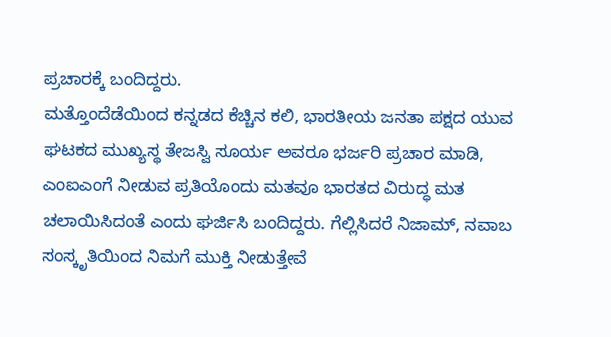ಪ್ರಚಾರಕ್ಕೆ ಬಂದಿದ್ದರು.
ಮತ್ತೊಂದೆಡೆಯಿಂದ ಕನ್ನಡದ ಕೆಚ್ಚಿನ ಕಲಿ, ಭಾರತೀಯ ಜನತಾ ಪಕ್ಷದ ಯುವ ಘಟಕದ ಮುಖ್ಯಸ್ಥ ತೇಜಸ್ವಿ ಸೂರ್ಯ ಅವರೂ ಭರ್ಜರಿ ಪ್ರಚಾರ ಮಾಡಿ, ಎಂಐಎಂಗೆ ನೀಡುವ ಪ್ರತಿಯೊಂದು ಮತವೂ ಭಾರತದ ವಿರುದ್ಧ ಮತ ಚಲಾಯಿಸಿದಂತೆ ಎಂದು ಘರ್ಜಿಸಿ ಬಂದಿದ್ದರು. ಗೆಲ್ಲಿಸಿದರೆ ನಿಜಾಮ್, ನವಾಬ ಸಂಸ್ಕೃತಿಯಿಂದ ನಿಮಗೆ ಮುಕ್ತಿ ನೀಡುತ್ತೇವೆ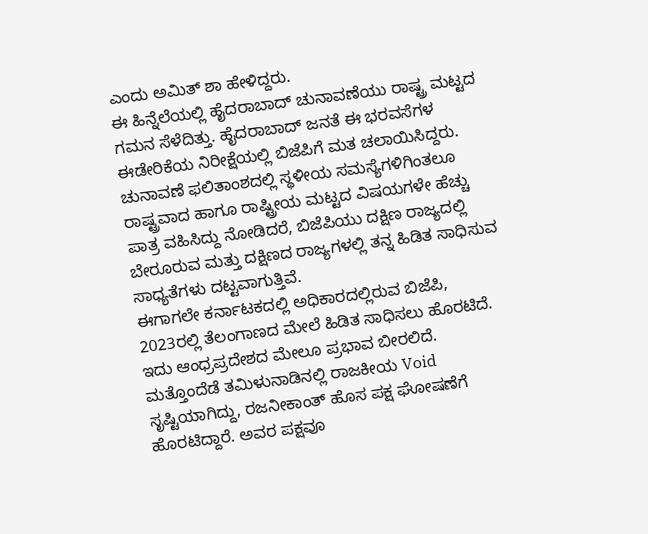ಎಂದು ಅಮಿತ್ ಶಾ ಹೇಳಿದ್ದರು.
ಈ ಹಿನ್ನೆಲೆಯಲ್ಲಿ ಹೈದರಾಬಾದ್ ಚುನಾವಣೆಯು ರಾಷ್ಟ್ರ ಮಟ್ಟದ ಗಮನ ಸೆಳೆದಿತ್ತು. ಹೈದರಾಬಾದ್ ಜನತೆ ಈ ಭರವಸೆಗಳ ಈಡೇರಿಕೆಯ ನಿರೀಕ್ಷೆಯಲ್ಲಿ ಬಿಜೆಪಿಗೆ ಮತ ಚಲಾಯಿಸಿದ್ದರು.
ಚುನಾವಣೆ ಫಲಿತಾಂಶದಲ್ಲಿ ಸ್ಥಳೀಯ ಸಮಸ್ಯೆಗಳಿಗಿಂತಲೂ ರಾಷ್ಟ್ರವಾದ ಹಾಗೂ ರಾಷ್ಟ್ರೀಯ ಮಟ್ಟದ ವಿಷಯಗಳೇ ಹೆಚ್ಚು ಪಾತ್ರ ವಹಿಸಿದ್ದು ನೋಡಿದರೆ, ಬಿಜೆಪಿಯು ದಕ್ಷಿಣ ರಾಜ್ಯದಲ್ಲಿ ಬೇರೂರುವ ಮತ್ತು ದಕ್ಷಿಣದ ರಾಜ್ಯಗಳಲ್ಲಿ ತನ್ನ ಹಿಡಿತ ಸಾಧಿಸುವ ಸಾಧ್ಯತೆಗಳು ದಟ್ಟವಾಗುತ್ತಿವೆ.
ಈಗಾಗಲೇ ಕರ್ನಾಟಕದಲ್ಲಿ ಅಧಿಕಾರದಲ್ಲಿರುವ ಬಿಜೆಪಿ, 2023ರಲ್ಲಿ ತೆಲಂಗಾಣದ ಮೇಲೆ ಹಿಡಿತ ಸಾಧಿಸಲು ಹೊರಟಿದೆ. ಇದು ಆಂಧ್ರಪ್ರದೇಶದ ಮೇಲೂ ಪ್ರಭಾವ ಬೀರಲಿದೆ. ಮತ್ತೊಂದೆಡೆ ತಮಿಳುನಾಡಿನಲ್ಲಿ ರಾಜಕೀಯ Void ಸೃಷ್ಟಿಯಾಗಿದ್ದು, ರಜನೀಕಾಂತ್ ಹೊಸ ಪಕ್ಷ ಘೋಷಣೆಗೆ ಹೊರಟಿದ್ದಾರೆ. ಅವರ ಪಕ್ಷವೂ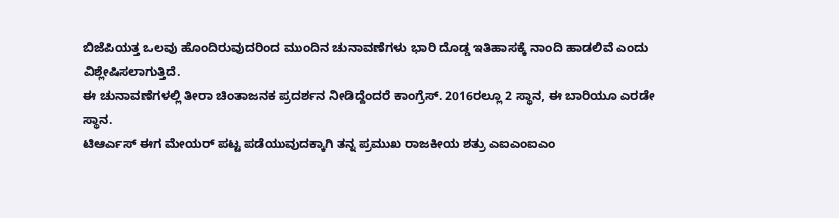ಬಿಜೆಪಿಯತ್ತ ಒಲವು ಹೊಂದಿರುವುದರಿಂದ ಮುಂದಿನ ಚುನಾವಣೆಗಳು ಭಾರಿ ದೊಡ್ಡ ಇತಿಹಾಸಕ್ಕೆ ನಾಂದಿ ಹಾಡಲಿವೆ ಎಂದು ವಿಶ್ಲೇಷಿಸಲಾಗುತ್ತಿದೆ.
ಈ ಚುನಾವಣೆಗಳಲ್ಲಿ ತೀರಾ ಚಿಂತಾಜನಕ ಪ್ರದರ್ಶನ ನೀಡಿದ್ದೆಂದರೆ ಕಾಂಗ್ರೆಸ್. 2016ರಲ್ಲೂ 2 ಸ್ಥಾನ, ಈ ಬಾರಿಯೂ ಎರಡೇ ಸ್ಥಾನ.
ಟಿಆರ್ಎಸ್ ಈಗ ಮೇಯರ್ ಪಟ್ಟ ಪಡೆಯುವುದಕ್ಕಾಗಿ ತನ್ನ ಪ್ರಮುಖ ರಾಜಕೀಯ ಶತ್ರು ಎಐಎಂಐಎಂ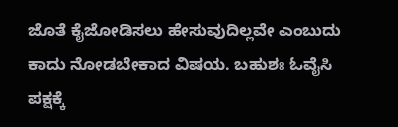ಜೊತೆ ಕೈಜೋಡಿಸಲು ಹೇಸುವುದಿಲ್ಲವೇ ಎಂಬುದು ಕಾದು ನೋಡಬೇಕಾದ ವಿಷಯ. ಬಹುಶಃ ಓವೈಸಿ ಪಕ್ಷಕ್ಕೆ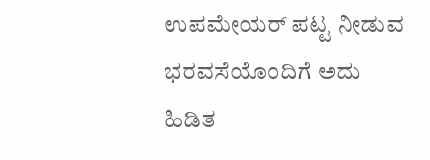ಉಪಮೇಯರ್ ಪಟ್ಟ ನೀಡುವ ಭರವಸೆಯೊಂದಿಗೆ ಅದು ಹಿಡಿತ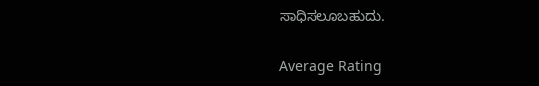ಸಾಧಿಸಲೂಬಹುದು.

Average Rating